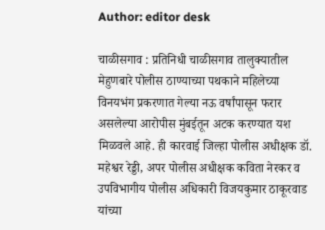Author: editor desk

चाळीसगाव : प्रतिनिधी चाळीसगाव तालुक्यातील मेहुणबारे पोलीस ठाण्याच्या पथकाने महिलेच्या विनयभंग प्रकरणात गेल्या नऊ वर्षांपासून फरार असलेल्या आरोपीस मुंबईतून अटक करण्यात यश मिळवले आहे. ही कारवाई जिल्हा पोलीस अधीक्षक डॉ. महेश्वर रेड्डी, अपर पोलीस अधीक्षक कविता नेरकर व उपविभागीय पोलीस अधिकारी विजयकुमार ठाकूरवाड यांच्या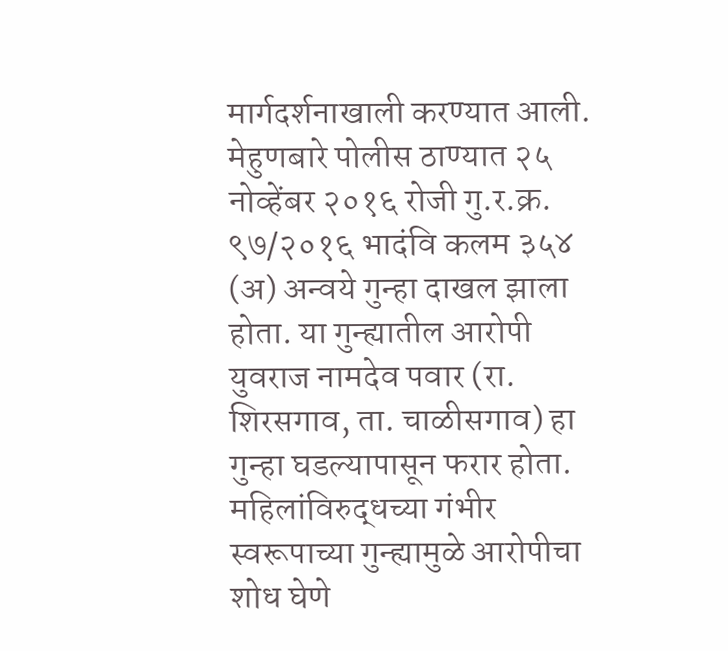मार्गदर्शनाखाली करण्यात आली. मेहुणबारे पोलीस ठाण्यात २५ नोव्हेंबर २०१६ रोजी गु.र.क्र. ९७/२०१६ भादंवि कलम ३५४ (अ) अन्वये गुन्हा दाखल झाला होता. या गुन्ह्यातील आरोपी युवराज नामदेव पवार (रा. शिरसगाव, ता. चाळीसगाव) हा गुन्हा घडल्यापासून फरार होता. महिलांविरुद्धच्या गंभीर स्वरूपाच्या गुन्ह्यामुळे आरोपीचा शोध घेणे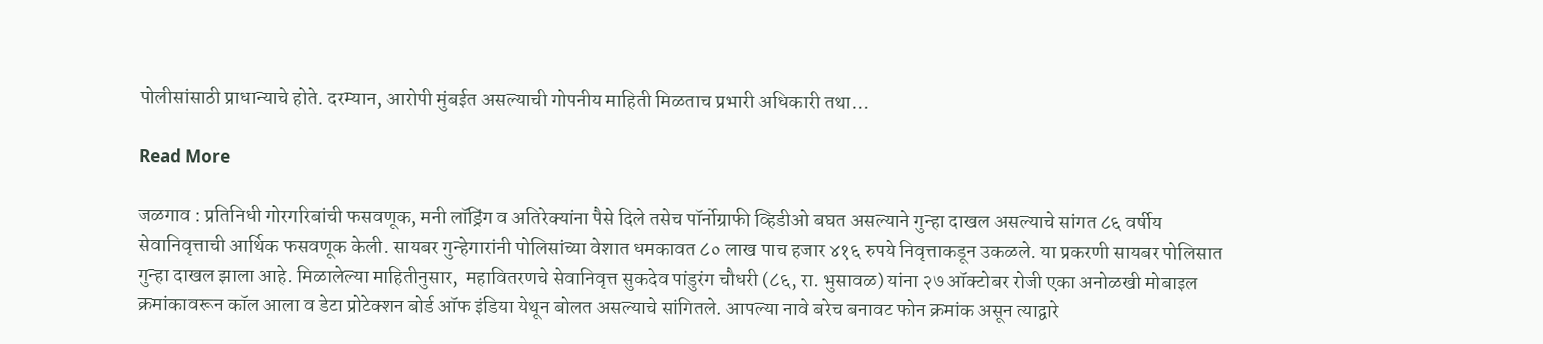पोलीसांसाठी प्राधान्याचे होते. दरम्यान, आरोपी मुंबईत असल्याची गोपनीय माहिती मिळताच प्रभारी अधिकारी तथा…

Read More

जळगाव : प्रतिनिधी गोरगरिबांची फसवणूक, मनी लॉड्रिंग व अतिरेक्यांना पैसे दिले तसेच पॉर्नोग्राफी व्हिडीओ बघत असल्याने गुन्हा दाखल असल्याचे सांगत ८६ वर्षीय सेवानिवृत्ताची आर्थिक फसवणूक केली. सायबर गुन्हेगारांनी पोलिसांच्या वेशात धमकावत ८० लाख पाच हजार ४१६ रुपये निवृत्ताकडून उकळले. या प्रकरणी सायबर पोलिसात गुन्हा दाखल झाला आहे. मिळालेल्या माहितीनुसार,  महावितरणचे सेवानिवृत्त सुकदेव पांडुरंग चौधरी (८६, रा. भुसावळ) यांना २७ ऑक्टोबर रोजी एका अनोळखी मोबाइल क्रमांकावरून कॉल आला व डेटा प्रोटेक्शन बोर्ड ऑफ इंडिया येथून बोलत असल्याचे सांगितले. आपल्या नावे बरेच बनावट फोन क्रमांक असून त्याद्वारे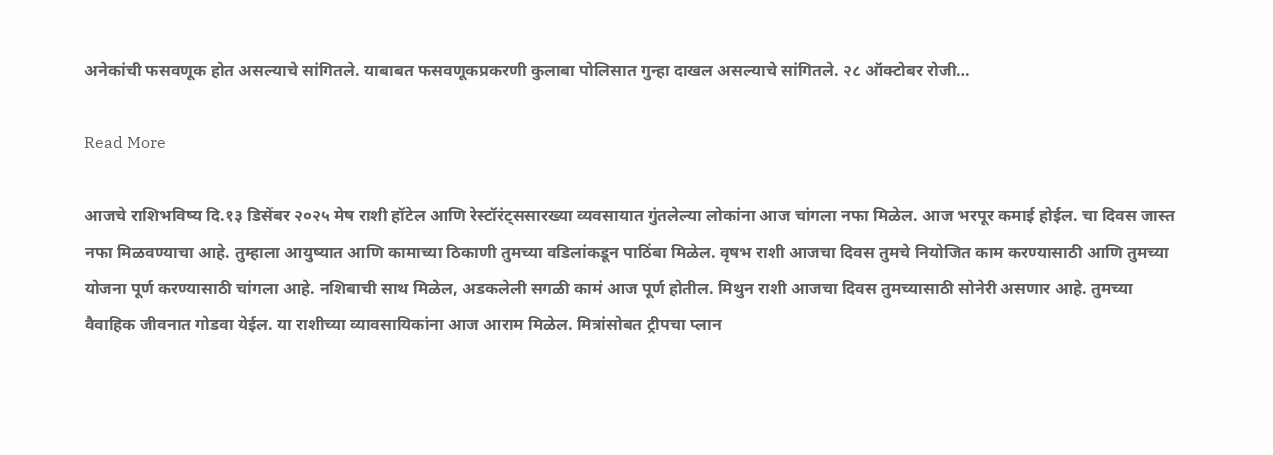अनेकांची फसवणूक होत असल्याचे सांगितले. याबाबत फसवणूकप्रकरणी कुलाबा पोलिसात गुन्हा दाखल असल्याचे सांगितले. २८ ऑक्टोबर रोजी…

Read More

आजचे राशिभविष्य दि.१३ डिसेंबर २०२५ मेष राशी हॉटेल आणि रेस्टॉरंट्ससारख्या व्यवसायात गुंतलेल्या लोकांना आज चांगला नफा मिळेल. आज भरपूर कमाई होईल. चा दिवस जास्त नफा मिळवण्याचा आहे. तुम्हाला आयुष्यात आणि कामाच्या ठिकाणी तुमच्या वडिलांकडून पाठिंबा मिळेल. वृषभ राशी आजचा दिवस तुमचे नियोजित काम करण्यासाठी आणि तुमच्या योजना पूर्ण करण्यासाठी चांगला आहे. नशिबाची साथ मिळेल, अडकलेली सगळी कामं आज पूर्ण होतील. मिथुन राशी आजचा दिवस तुमच्यासाठी सोनेरी असणार आहे. तुमच्या वैवाहिक जीवनात गोडवा येईल. या राशीच्या व्यावसायिकांना आज आराम मिळेल. मित्रांसोबत ट्रीपचा प्लान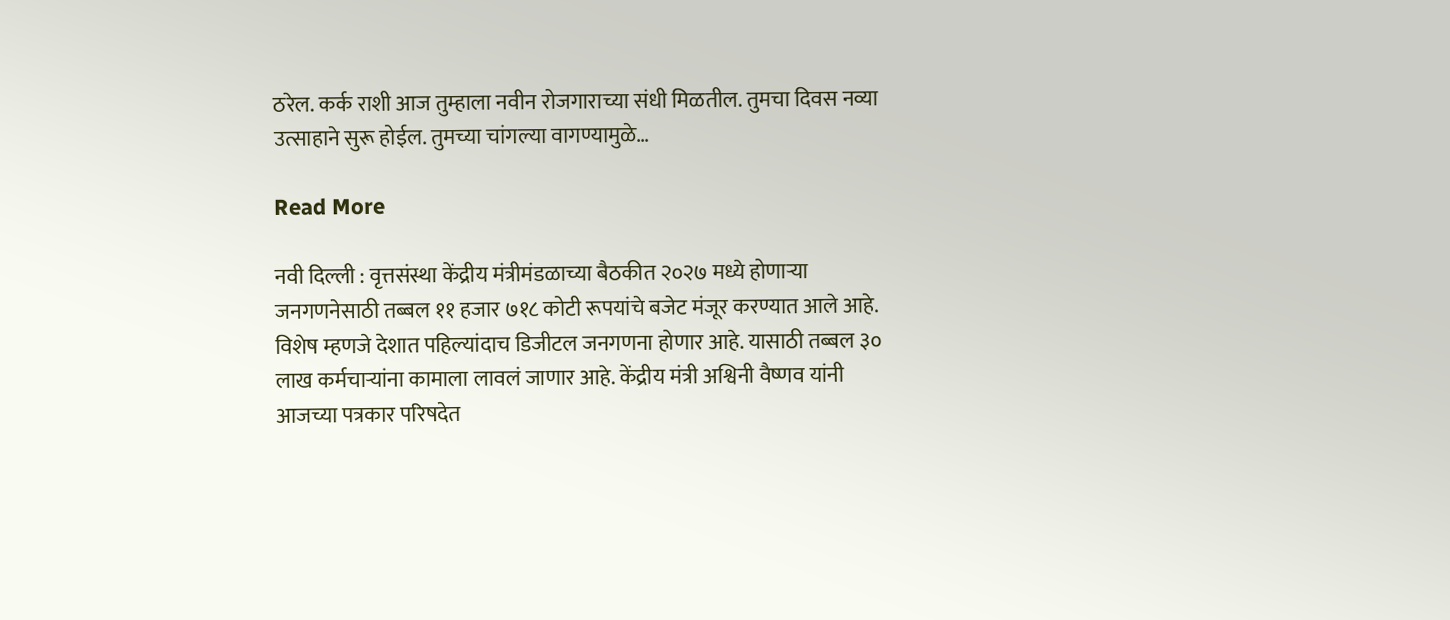ठरेल. कर्क राशी आज तुम्हाला नवीन रोजगाराच्या संधी मिळतील. तुमचा दिवस नव्या उत्साहाने सुरू होईल. तुमच्या चांगल्या वागण्यामुळे…

Read More

नवी दिल्ली : वृत्तसंस्था केंद्रीय मंत्रीमंडळाच्या बैठकीत २०२७ मध्ये होणाऱ्या जनगणनेसाठी तब्बल ११ हजार ७१८ कोटी रूपयांचे बजेट मंजूर करण्यात आले आहे. विशेष म्हणजे देशात पहिल्यांदाच डिजीटल जनगणना होणार आहे. यासाठी तब्बल ३० लाख कर्मचाऱ्यांना कामाला लावलं जाणार आहे. केंद्रीय मंत्री अश्विनी वैष्णव यांनी आजच्या पत्रकार परिषदेत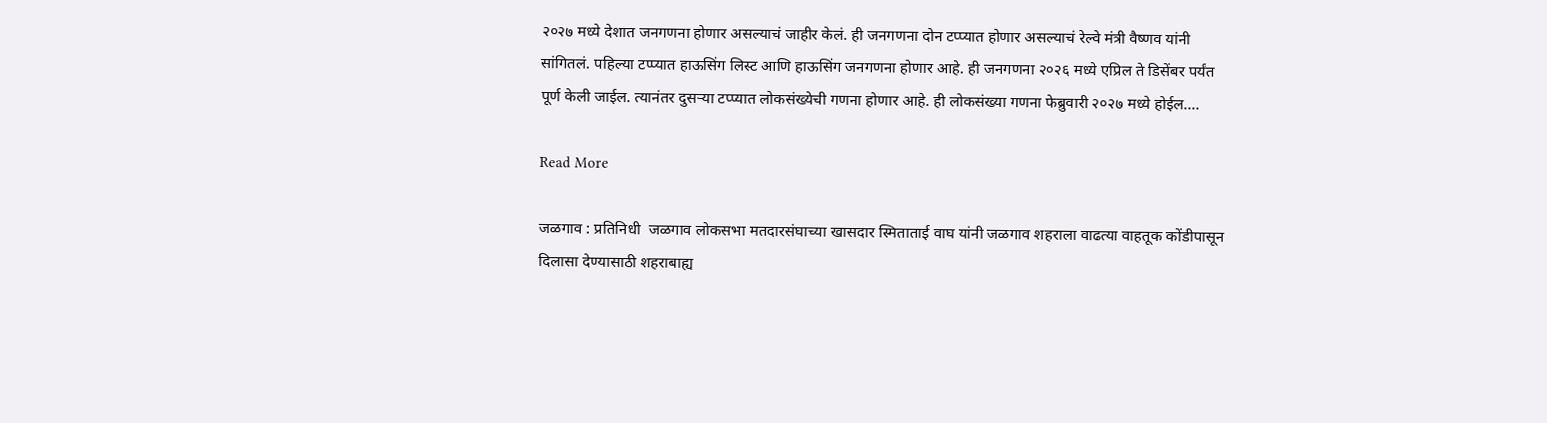२०२७ मध्ये देशात जनगणना होणार असल्याचं जाहीर केलं. ही जनगणना दोन टप्प्यात होणार असल्याचं रेल्वे मंत्री वैष्णव यांनी सांगितलं. पहिल्या टप्प्यात हाऊसिंग लिस्ट आणि हाऊसिंग जनगणना होणार आहे. ही जनगणना २०२६ मध्ये एप्रिल ते डिसेंबर पर्यंत पूर्ण केली जाईल. त्यानंतर दुसऱ्या टप्प्यात लोकसंख्येची गणना होणार आहे. ही लोकसंख्या गणना फेब्रुवारी २०२७ मध्ये होईल.…

Read More

जळगाव : प्रतिनिधी  जळगाव लोकसभा मतदारसंघाच्या खासदार स्मिताताई वाघ यांनी जळगाव शहराला वाढत्या वाहतूक कोंडीपासून दिलासा देण्यासाठी शहराबाह्य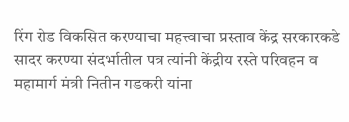रिंग रोड विकसित करण्याचा महत्त्वाचा प्रस्ताव केंद्र सरकारकडे सादर करण्या संदर्भातील पत्र त्यांनी केंद्रीय रस्ते परिवहन व महामार्ग मंत्री नितीन गडकरी यांना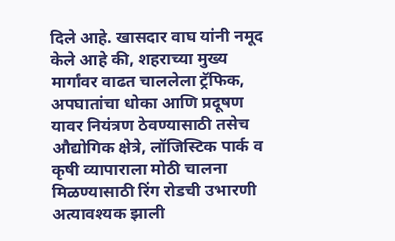दिले आहे. खासदार वाघ यांनी नमूद केले आहे की, शहराच्या मुख्य मार्गांवर वाढत चाललेला ट्रॅफिक, अपघातांचा धोका आणि प्रदूषण यावर नियंत्रण ठेवण्यासाठी तसेच औद्योगिक क्षेत्रे, लॉजिस्टिक पार्क व कृषी व्यापाराला मोठी चालना मिळण्यासाठी रिंग रोडची उभारणी अत्यावश्यक झाली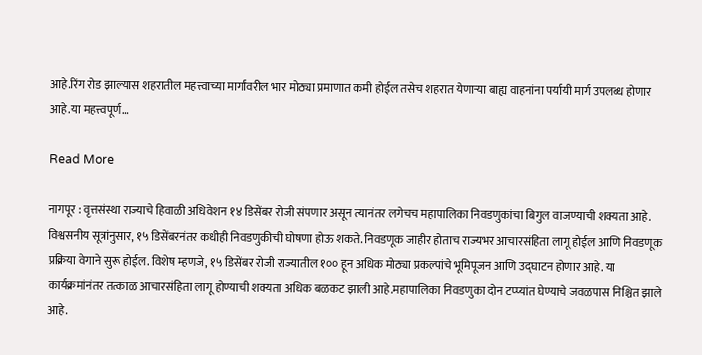आहे.रिंग रोड झाल्यास शहरातील महत्त्वाच्या मार्गांवरील भार मोठ्या प्रमाणात कमी होईल तसेच शहरात येणाऱ्या बाह्य वाहनांना पर्यायी मार्ग उपलब्ध होणार आहे.या महत्त्वपूर्ण…

Read More

नागपूर : वृत्तसंस्था राज्याचे हिवाळी अधिवेशन १४ डिसेंबर रोजी संपणार असून त्यानंतर लगेचच महापालिका निवडणुकांचा बिगुल वाजण्याची शक्यता आहे. विश्वसनीय सूत्रांनुसार, १५ डिसेंबरनंतर कधीही निवडणुकीची घोषणा होऊ शकते. निवडणूक जाहीर होताच राज्यभर आचारसंहिता लागू होईल आणि निवडणूक प्रक्रिया वेगाने सुरू होईल. विशेष म्हणजे, १५ डिसेंबर रोजी राज्यातील १०० हून अधिक मोठ्या प्रकल्पांचे भूमिपूजन आणि उद्घाटन होणार आहे. या कार्यक्रमांनंतर तत्काळ आचारसंहिता लागू होण्याची शक्यता अधिक बळकट झाली आहे.महापालिका निवडणुका दोन टप्प्यांत घेण्याचे जवळपास निश्चित झाले आहे.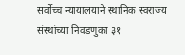सर्वोच्च न्यायालयाने स्थानिक स्वराज्य संस्थांच्या निवडणुका ३१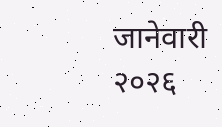जानेवारी २०२६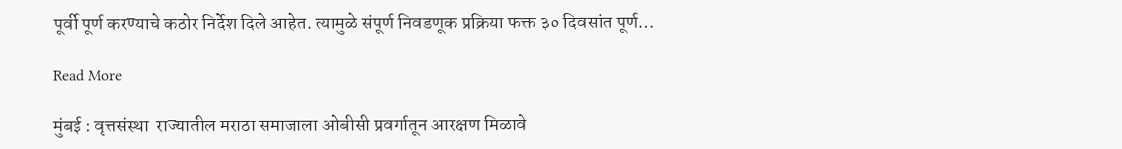पूर्वी पूर्ण करण्याचे कठोर निर्देश दिले आहेत. त्यामुळे संपूर्ण निवडणूक प्रक्रिया फक्त ३० दिवसांत पूर्ण…

Read More

मुंबई : वृत्तसंस्था  राज्यातील मराठा समाजाला ओबीसी प्रवर्गातून आरक्षण मिळावे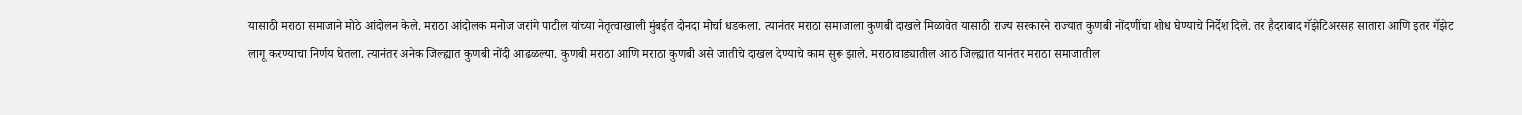यासाठी मराठा समाजाने मोठे आंदोलन केले. मराठा आंदोलक मनोज जरांगे पाटील यांच्या नेतृत्वाखाली मुंबईत दोनदा मोर्चा धडकला. त्यानंतर मराठा समाजाला कुणबी दाखले मिळावेत यासाठी राज्य सरकारने राज्यात कुणबी नोंदणींचा शोध घेण्याचे निर्देश दिले. तर हैदराबाद गॅझेटिअरसह सातारा आणि इतर गॅझेट लागू करण्याचा निर्णय घेतला. त्यानंतर अनेक जिल्ह्यात कुणबी नोंदी आढळल्या. कुणबी मराठा आणि मराठा कुणबी असे जातीचे दाखल देण्याचे काम सुरू झाले. मराठावाड्यातील आठ जिल्ह्यात यानंतर मराठा समाजातील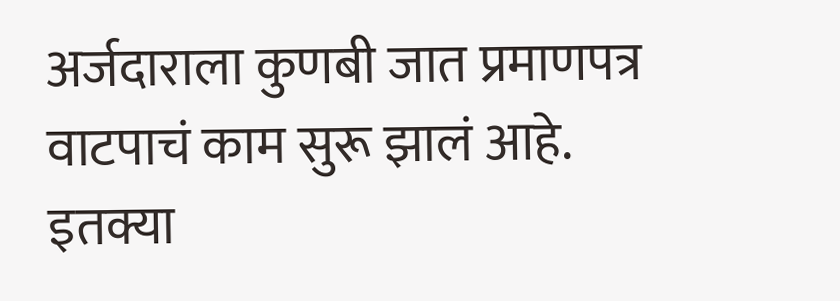अर्जदाराला कुणबी जात प्रमाणपत्र वाटपाचं काम सुरू झालं आहे. इतक्या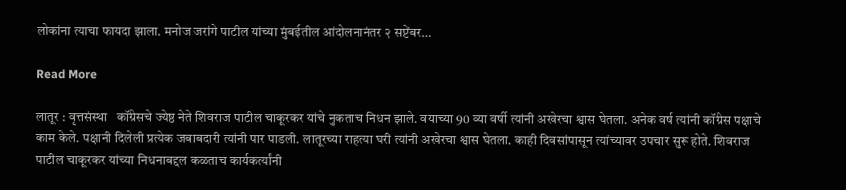लोकांना त्याचा फायदा झाला. मनोज जरांगे पाटील यांच्या मुंबईतील आंदोलनानंतर २ सप्टेंबर…

Read More

लातूर : वृत्तसंस्था   कॉंग्रेसचे ज्येष्ठ नेते शिवराज पाटील चाकूरकर यांचे नुकताच निधन झाले. वयाच्या 90 व्या वर्षी त्यांनी अखेरचा श्वास घेतला. अनेक वर्ष त्यांनी कॉंग्रेस पक्षाचे काम केले. पक्षानी दिलेली प्रत्येक जबाबदारी त्यांनी पार पाडली. लातूरच्या राहत्या घरी त्यांनी अखेरचा श्वास घेतला. काही दिवसांपासून त्यांच्यावर उपचार सुरू होते. शिवराज पाटील चाकूरकर यांच्या निधनाबद्दल कळताच कार्यकर्त्यांनी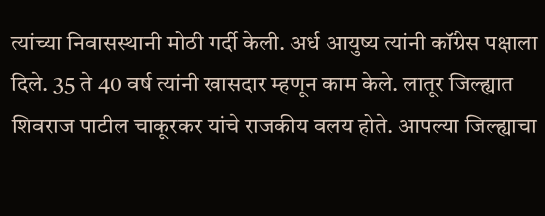त्यांच्या निवासस्थानी मोठी गर्दी केली. अर्ध आयुष्य त्यांनी कॉंग्रेस पक्षाला दिले. 35 ते 40 वर्ष त्यांनी खासदार म्हणून काम केले. लातूर जिल्ह्यात शिवराज पाटील चाकूरकर यांचे राजकीय वलय होते. आपल्या जिल्ह्याचा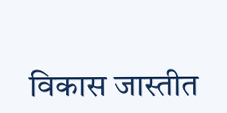विकास जास्तीत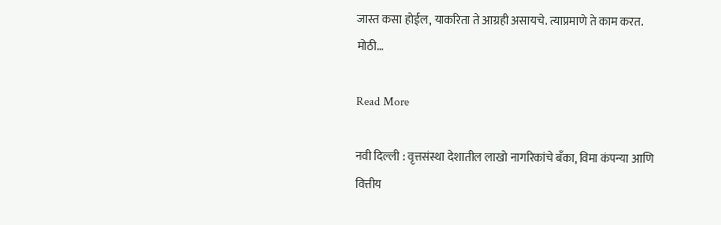जास्त कसा होईल, याकरिता ते आग्रही असायचे. त्याप्रमाणे ते काम करत. मोठी…

Read More

नवी दिल्ली : वृत्तसंस्था देशातील लाखो नागरिकांचे बँका, विमा कंपन्या आणि वित्तीय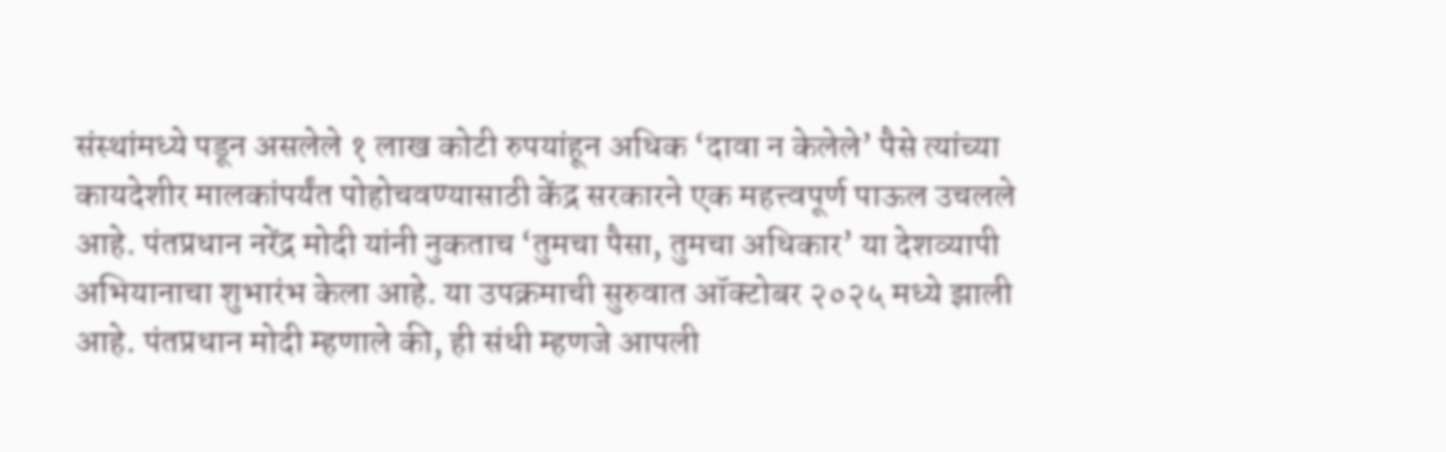संस्थांमध्ये पडून असलेले १ लाख कोटी रुपयांहून अधिक ‘दावा न केलेले’ पैसे त्यांच्या कायदेशीर मालकांपर्यंत पोहोचवण्यासाठी केंद्र सरकारने एक महत्त्वपूर्ण पाऊल उचलले आहे. पंतप्रधान नरेंद्र मोदी यांनी नुकताच ‘तुमचा पैसा, तुमचा अधिकार’ या देशव्यापी अभियानाचा शुभारंभ केला आहे. या उपक्रमाची सुरुवात ऑक्टोबर २०२५ मध्ये झाली आहे. पंतप्रधान मोदी म्हणाले की, ही संधी म्हणजे आपली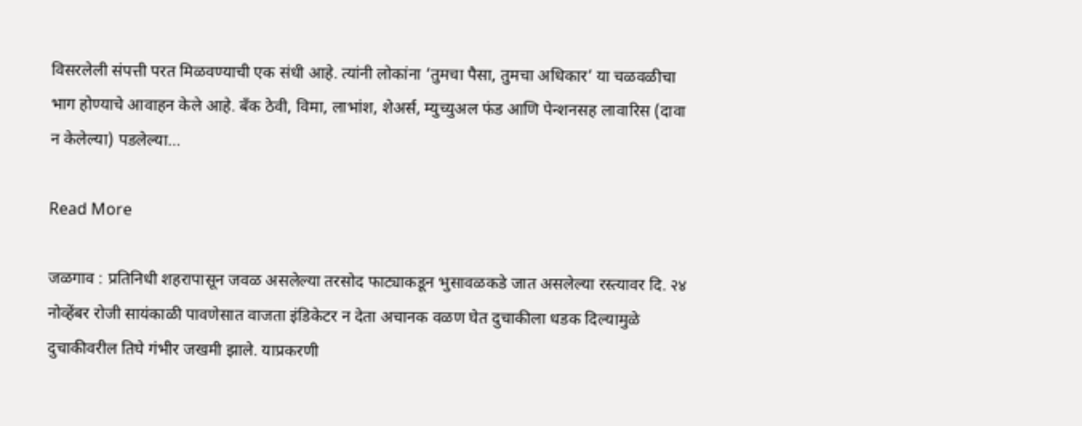विसरलेली संपत्ती परत मिळवण्याची एक संधी आहे. त्यांनी लोकांना ‘तुमचा पैसा, तुमचा अधिकार’ या चळवळीचा भाग होण्याचे आवाहन केले आहे. बँक ठेवी, विमा, लाभांश, शेअर्स, म्युच्युअल फंड आणि पेन्शनसह लावारिस (दावा न केलेल्या) पडलेल्या…

Read More

जळगाव : प्रतिनिधी शहरापासून जवळ असलेल्या तरसोद फाट्याकडून भुसावळकडे जात असलेल्या रस्त्यावर दि. २४ नोव्हेंबर रोजी सायंकाळी पावणेसात वाजता इंडिकेटर न देता अचानक वळण घेत दुचाकीला धडक दिल्यामुळे दुचाकीवरील तिघे गंभीर जखमी झाले. याप्रकरणी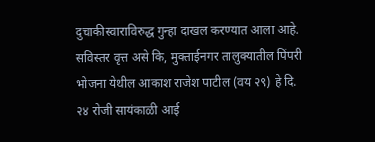दुचाकीस्वाराविरुद्ध गुन्हा दाखल करण्यात आला आहे. सविस्तर वृत्त असे कि, मुक्ताईनगर तालुक्यातील पिंपरी भोजना येथील आकाश राजेश पाटील (वय २९) हे दि. २४ रोजी सायंकाळी आई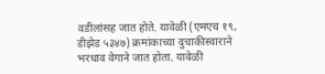वडीलांसह जात होते. यावेळी (एमएच १९, डीझेड ५३४७) क्रमांकाच्या दुचाकीस्वाराने भरधाव वेगाने जात होता. यावेळी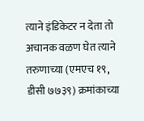त्याने इंडिकेटर न देता तो अचानक वळण घेत त्याने तरुणाच्या (एमएच १९, डीसी ७७३९) क्रमांकाच्या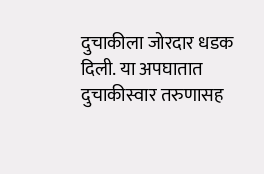दुचाकीला जोरदार धडक दिली. या अपघातात दुचाकीस्वार तरुणासह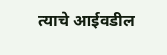त्याचे आईवडील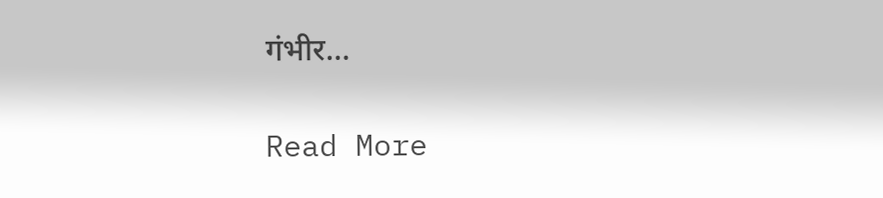गंभीर…

Read More